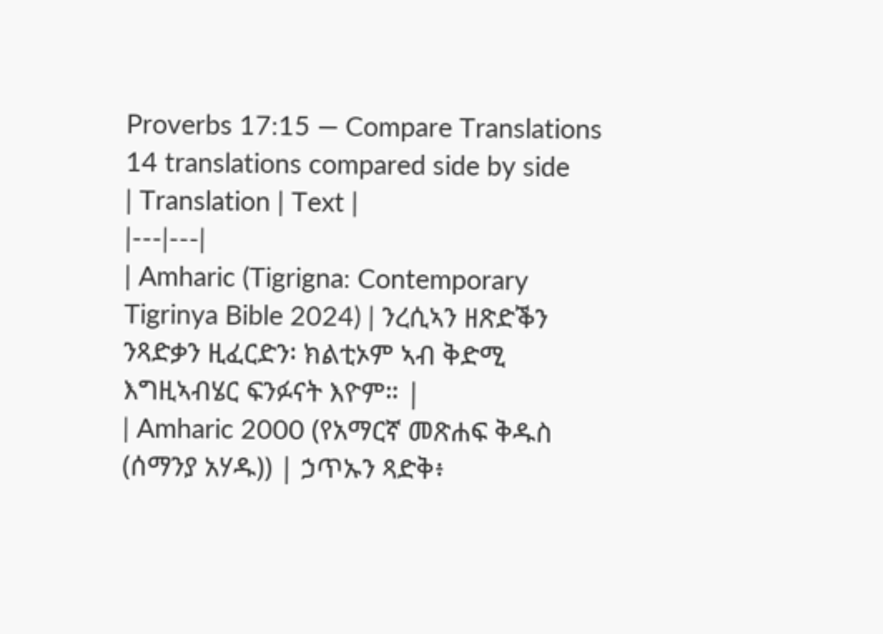Proverbs 17:15 — Compare Translations
14 translations compared side by side
| Translation | Text |
|---|---|
| Amharic (Tigrigna: Contemporary Tigrinya Bible 2024) | ንረሲኣን ዘጽድቕን ንጻድቃን ዚፈርድን፡ ክልቲኦም ኣብ ቅድሚ እግዚኣብሄር ፍንፉናት እዮም። |
| Amharic 2000 (የአማርኛ መጽሐፍ ቅዱስ (ሰማንያ አሃዱ)) | ኃጥኡን ጻድቅ፥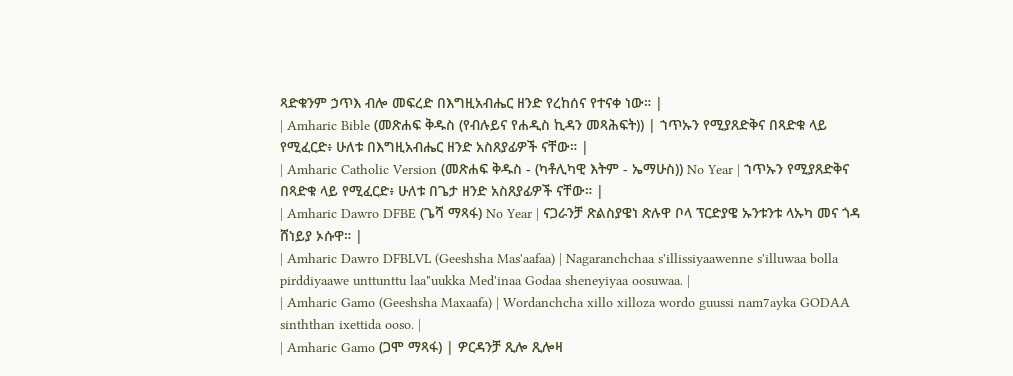ጻድቁንም ኃጥእ ብሎ መፍረድ በእግዚአብሔር ዘንድ የረከሰና የተናቀ ነው። |
| Amharic Bible (መጽሐፍ ቅዱስ (የብሉይና የሐዲስ ኪዳን መጻሕፍት)) | ኀጥኡን የሚያጸድቅና በጻድቁ ላይ የሚፈርድ፥ ሁለቱ በእግዚአብሔር ዘንድ አስጸያፊዎች ናቸው። |
| Amharic Catholic Version (መጽሐፍ ቅዱስ - (ካቶሊካዊ እትም - ኤማሁስ)) No Year | ኀጥኡን የሚያጸድቅና በጻድቁ ላይ የሚፈርድ፥ ሁለቱ በጌታ ዘንድ አስጸያፊዎች ናቸው። |
| Amharic Dawro DFBE (ጌሻ ማጻፋ) No Year | ናጋራንቻ ጽልስያዌነ ጽሉዋ ቦላ ፕርድያዌ ኡንቱንቱ ላኡካ መና ጎዳ ሸነይያ ኦሱዋ። |
| Amharic Dawro DFBLVL (Geeshsha Mas'aafaa) | Nagaranchchaa s'illissiyaawenne s'illuwaa bolla pirddiyaawe unttunttu laa"uukka Med'inaa Godaa sheneyiyaa oosuwaa. |
| Amharic Gamo (Geeshsha Maxaafa) | Wordanchcha xillo xilloza wordo guussi nam7ayka GODAA sinththan ixettida ooso. |
| Amharic Gamo (ጋሞ ማጻፋ) | ዎርዳንቻ ጺሎ ጺሎዛ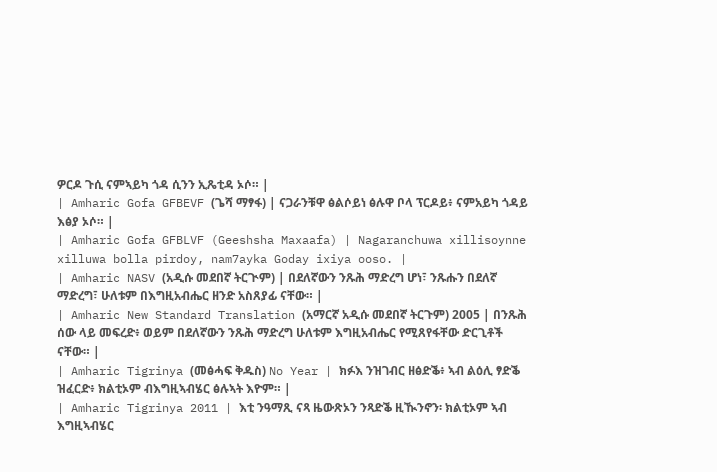ዎርዶ ጉሲ ናምኣይካ ጎዳ ሲንን ኢጼቲዳ ኦሶ። |
| Amharic Gofa GFBEVF (ጌሻ ማፃፋ) | ናጋራንቹዋ ፅልሶይነ ፅሉዋ ቦላ ፕርዶይ፥ ናምአይካ ጎዳይ እፅያ ኦሶ። |
| Amharic Gofa GFBLVF (Geeshsha Maxaafa) | Nagaranchuwa xillisoynne xilluwa bolla pirdoy, nam7ayka Goday ixiya ooso. |
| Amharic NASV (አዲሱ መደበኛ ትርጒም) | በደለኛውን ንጹሕ ማድረግ ሆነ፣ ንጹሑን በደለኛ ማድረግ፣ ሁለቱም በእግዚአብሔር ዘንድ አስጸያፊ ናቸው። |
| Amharic New Standard Translation (አማርኛ አዲሱ መደበኛ ትርጉም) 2005 | በንጹሕ ሰው ላይ መፍረድ፥ ወይም በደለኛውን ንጹሕ ማድረግ ሁለቱም እግዚአብሔር የሚጸየፋቸው ድርጊቶች ናቸው። |
| Amharic Tigrinya (መፅሓፍ ቅዱስ) No Year | ክፉእ ንዝገብር ዘፅድቕ፥ ኣብ ልዕሊ ፃድቕ ዝፈርድ፥ ክልቲኦም ብእግዚኣብሄር ፅሉኣት እዮም። |
| Amharic Tigrinya 2011 | እቲ ንዓማጺ ናጻ ዜውጽኦን ንጻድቕ ዚዂንኖን፡ ክልቲኦም ኣብ እግዚኣብሄር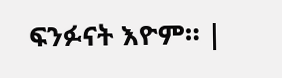ፍንፉናት እዮም። |